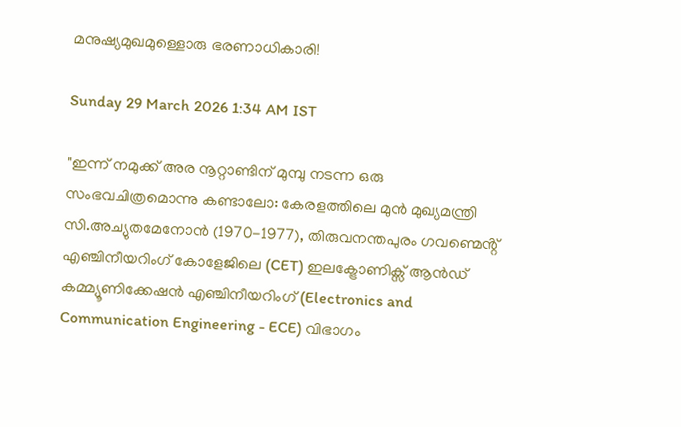മനുഷ്യമുഖമുള്ളൊരു ഭരണാധികാരി!

Sunday 29 March 2026 1:34 AM IST

"ഇന്ന് നമുക്ക് അര നൂറ്റാണ്ടിന് മുമ്പു നടന്ന ഒരു സംഭവചിത്രമൊന്നു കണ്ടാലോ: കേരളത്തിലെ മുൻ മുഖ്യമന്ത്രി സി.അച്യുതമേനോൻ (1970-1977), തിരുവനന്തപുരം ഗവണ്മെൻ്റ് എഞ്ചിനീയറിംഗ് കോളേജിലെ (CET) ഇലക്ട്രോണിക്സ് ആൻഡ് കമ്മ്യൂണിക്കേഷൻ എഞ്ചിനീയറിംഗ് (Electronics and Communication Engineering - ECE) വിഭാഗം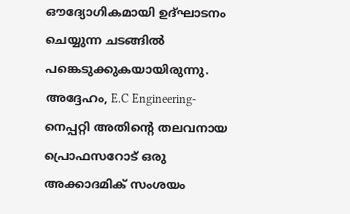ഔദ്യോഗികമായി ഉദ്ഘാടനം ചെയ്യുന്ന ചടങ്ങിൽ പങ്കെടുക്കുകയായിരുന്നു. അദ്ദേഹം, E.C Engineering-നെപ്പറ്റി അതിന്റെ തലവനായ പ്രൊഫസറോട് ഒരു അക്കാദമിക് സംശയം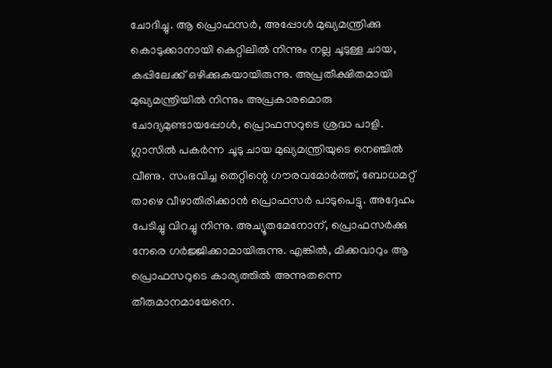ചോദിച്ചു. ആ പ്രൊഫസർ, അപ്പോൾ മുഖ്യമന്ത്രിക്കു കൊടുക്കാനായി കെറ്റിലിൽ നിന്നും നല്ല ചൂടുള്ള ചായ, കപ്പിലേക്ക് ഒഴിക്കുകയായിരുന്നു. അപ്രതീക്ഷിതമായി മുഖ്യമന്ത്രിയിൽ നിന്നും അപ്രകാരമൊരു ചോദ്യമുണ്ടായപ്പോൾ, പ്രൊഫസറുടെ ശ്രദ്ധ പാളി. ഗ്ലാസിൽ പകർന്ന ചൂടു ചായ മുഖ്യമന്ത്രിയുടെ നെഞ്ചിൽ വീണു. സംഭവിച്ച തെറ്റിന്റെ ഗൗരവമോർത്ത്, ബോധമറ്റ് താഴെ വീഴാതിരിക്കാൻ പ്രൊഫസർ പാടുപെട്ടു. അദ്ദേഹം പേടിച്ചു വിറച്ചു നിന്നു. അച്യൂതമേനോന്, പ്രൊഫസർക്കു നേരെ ഗർജ്ജിക്കാമായിരുന്നു. എങ്കിൽ, മിക്കവാറും ആ പ്രൊഫസറുടെ കാര്യത്തിൽ അന്നുതന്നെ തീരുമാനമായേനെ.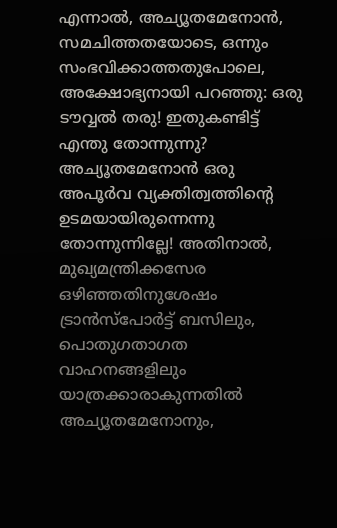എന്നാൽ, അച്യൂതമേനോൻ, സമചിത്തതയോടെ, ഒന്നും സംഭവിക്കാത്തതുപോലെ, അക്ഷോഭ്യനായി പറഞ്ഞു: ഒരു ടൗവ്വൽ തരു! ഇതുകണ്ടിട്ട് എന്തു തോന്നുന്നു? അച്യൂതമേനോൻ ഒരു അപൂർവ വ്യക്തിത്വത്തിന്റെ ഉടമയായിരുന്നെന്നു തോന്നുന്നില്ലേ! അതിനാൽ, മുഖ്യമന്ത്രിക്കസേര ഒഴിഞ്ഞതിനുശേഷം ട്രാൻസ്പോർട്ട് ബസിലും, പൊതുഗതാഗത വാഹനങ്ങളിലും യാത്രക്കാരാകുന്നതിൽ അച്യൂതമേനോനും,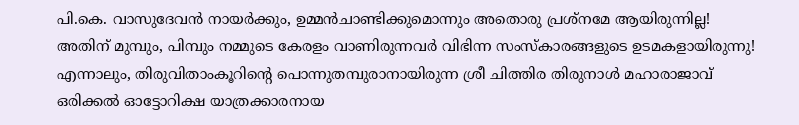പി.കെ. വാസുദേവൻ നായർക്കും, ഉമ്മൻചാണ്ടിക്കുമൊന്നും അതൊരു പ്രശ്നമേ ആയിരുന്നില്ല! അതിന് മുമ്പും, പിമ്പും നമ്മുടെ കേരളം വാണിരുന്നവർ വിഭിന്ന സംസ്കാരങ്ങളുടെ ഉടമകളായിരുന്നു! എന്നാലും, തിരുവിതാംകൂറിന്റെ പൊന്നുതമ്പുരാനായിരുന്ന ശ്രീ ചിത്തിര തിരുനാൾ മഹാരാജാവ് ഒരിക്കൽ ഓട്ടോറിക്ഷ യാത്രക്കാരനായ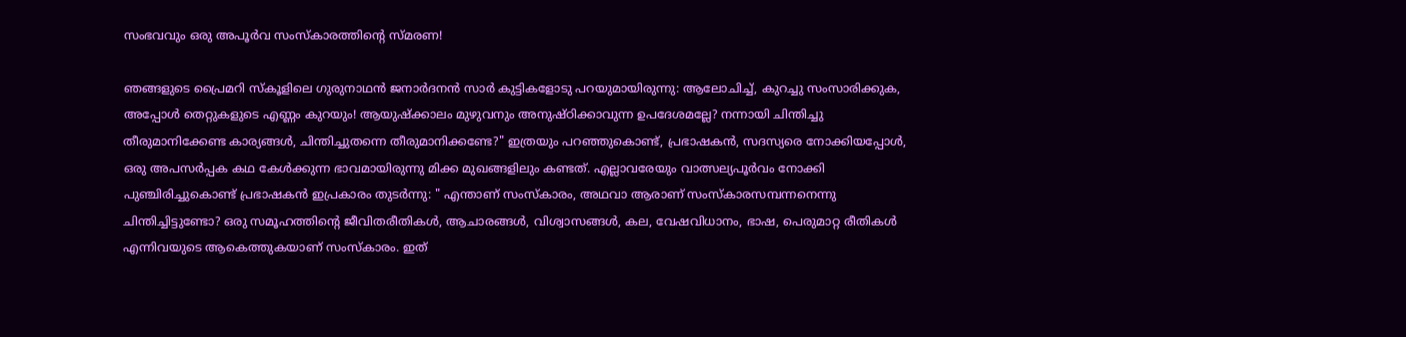സംഭവവും ഒരു അപൂർവ സംസ്‌കാരത്തിന്റെ സ്മരണ!

ഞങ്ങളുടെ പ്രൈമറി സ്‌കൂളിലെ ഗുരുനാഥൻ ജനാർദനൻ സാർ കുട്ടികളോടു പറയുമായിരുന്നു: ആലോചിച്ച്, കുറച്ചു സംസാരിക്കുക, അപ്പോൾ തെറ്റുകളുടെ എണ്ണം കുറയും! ആയുഷ്ക്കാലം മുഴുവനും അനുഷ്ഠിക്കാവുന്ന ഉപദേശമല്ലേ? നന്നായി ചിന്തിച്ചു തീരുമാനിക്കേണ്ട കാര്യങ്ങൾ, ചിന്തിച്ചുതന്നെ തീരുമാനിക്കണ്ടേ?" ഇത്രയും പറഞ്ഞുകൊണ്ട്, പ്രഭാഷകൻ, സദസ്യരെ നോക്കിയപ്പോൾ, ഒരു അപസർപ്പക കഥ കേൾക്കുന്ന ഭാവമായിരുന്നു മിക്ക മുഖങ്ങളിലും കണ്ടത്. എല്ലാവരേയും വാത്സല്യപൂർവം നോക്കി പുഞ്ചിരിച്ചുകൊണ്ട് പ്രഭാഷകൻ ഇപ്രകാരം തുടർന്നു: " എന്താണ് സംസ്കാരം, അഥവാ ആരാണ് സംസ്കാരസമ്പന്നനെന്നു ചിന്തിച്ചിട്ടുണ്ടോ? ഒരു സമൂഹത്തിന്റെ ജീവിതരീതികൾ, ആചാരങ്ങൾ, വിശ്വാസങ്ങൾ, കല, വേഷവിധാനം, ഭാഷ, പെരുമാറ്റ രീതികൾ എന്നിവയുടെ ആകെത്തുകയാണ് സംസ്കാരം. ഇത്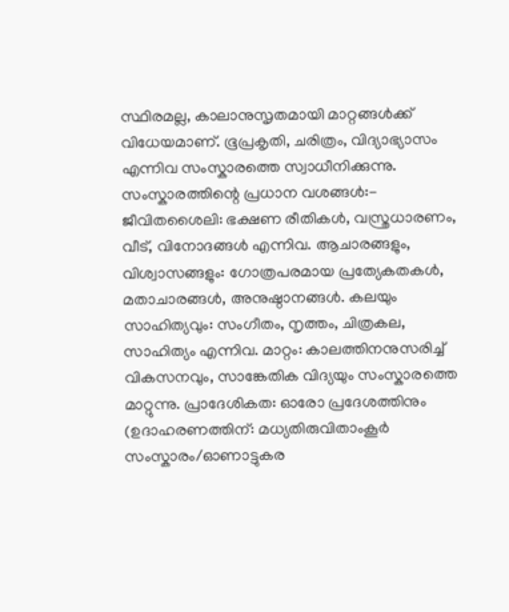സ്ഥിരമല്ല, കാലാനുസൃതമായി മാറ്റങ്ങൾക്ക് വിധേയമാണ്. ഭൂപ്രകൃതി, ചരിത്രം, വിദ്യാഭ്യാസം എന്നിവ സംസ്കാരത്തെ സ്വാധീനിക്കുന്നു. സംസ്കാരത്തിന്റെ പ്രധാന വശങ്ങൾ:- ജീവിതശൈലി: ഭക്ഷണ രീതികൾ, വസ്ത്രധാരണം, വീട്, വിനോദങ്ങൾ എന്നിവ. ആചാരങ്ങളും, വിശ്വാസങ്ങളും: ഗോത്രപരമായ പ്രത്യേകതകൾ, മതാചാരങ്ങൾ, അനുഷ്ഠാനങ്ങൾ. കലയും സാഹിത്യവും: സംഗീതം, നൃത്തം, ചിത്രകല, സാഹിത്യം എന്നിവ. മാറ്റം: കാലത്തിനനുസരിച്ച് വികസനവും, സാങ്കേതിക വിദ്യയും സംസ്കാരത്തെ മാറ്റുന്നു. പ്രാദേശികത: ഓരോ പ്രദേശത്തിനും (ഉദാഹരണത്തിന്: മധ്യതിരുവിതാംകൂർ സംസ്കാരം/ഓണാട്ടുകര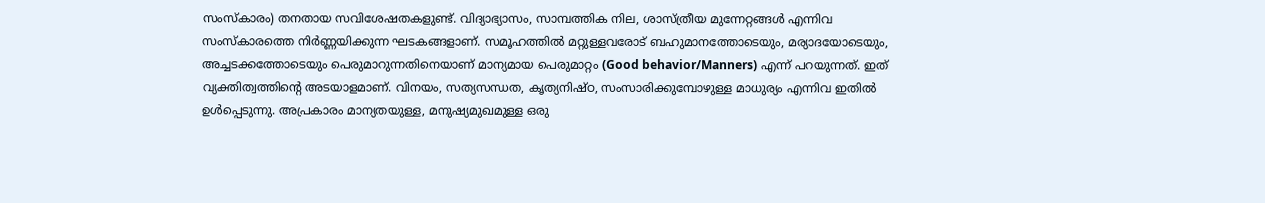സംസ്കാരം) തനതായ സവിശേഷതകളുണ്ട്. വിദ്യാഭ്യാസം, സാമ്പത്തിക നില, ശാസ്ത്രീയ മുന്നേറ്റങ്ങൾ എന്നിവ സംസ്കാരത്തെ നിർണ്ണയിക്കുന്ന ഘടകങ്ങളാണ്. സമൂഹത്തിൽ മറ്റുള്ളവരോട് ബഹുമാനത്തോടെയും, മര്യാദയോടെയും, അച്ചടക്കത്തോടെയും പെരുമാറുന്നതിനെയാണ് മാന്യമായ പെരുമാറ്റം (Good behavior/Manners) എന്ന് പറയുന്നത്. ഇത് വ്യക്തിത്വത്തിന്റെ അടയാളമാണ്. വിനയം, സത്യസന്ധത, കൃത്യനിഷ്ഠ, സംസാരിക്കുമ്പോഴുള്ള മാധുര്യം എന്നിവ ഇതിൽ ഉൾപ്പെടുന്നു. അപ്രകാരം മാന്യതയുള്ള, മനുഷ്യമുഖമുള്ള ഒരു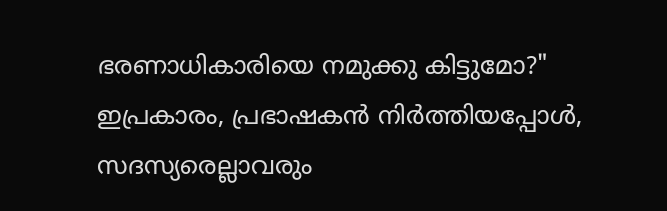ഭരണാധികാരിയെ നമുക്കു കിട്ടുമോ?" ഇപ്രകാരം, പ്രഭാഷകൻ നിർത്തിയപ്പോൾ, സദസ്യരെല്ലാവരും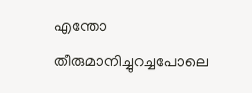എന്തോ തീരുമാനിച്ചുറച്ചപോലെ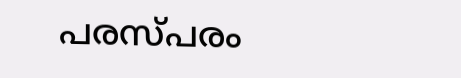പരസ്പരം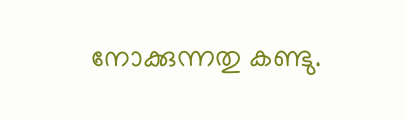നോക്കുന്നതു കണ്ടു.